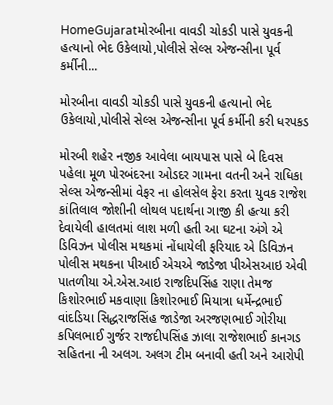HomeGujaratમોરબીના વાવડી ચોકડી પાસે યુવકની હત્યાનો ભેદ ઉકેલાયો,પોલીસે સેલ્સ એજન્સીના પૂર્વ કર્મીની...

મોરબીના વાવડી ચોકડી પાસે યુવકની હત્યાનો ભેદ ઉકેલાયો,પોલીસે સેલ્સ એજન્સીના પૂર્વ કર્મીની કરી ધરપકડ

મોરબી શહેર નજીક આવેલા બાયપાસ પાસે બે દિવસ પહેલા મૂળ પોરબંદરના ઓડદર ગામના વતની અને રાધિકા સેલ્સ એજન્સીમાં વેફર ના હોલસેલ ફેરા કરતા યુવક રાજેશ કાંતિલાલ જોશીની લોથલ પદાર્થના ગાજી કી હત્યા કરી દેવાયેલી હાલતમાં લાશ મળી હતી આ ઘટના અંગે એ ડિવિઝન પોલીસ મથકમાં નોંધાયેલી ફરિયાદ એ ડિવિઝન પોલીસ મથકના પીઆઈ એચએ જાડેજા પીએસઆઇ એવી પાતળીયા એ.એસ.આઇ રાજદિપસિંહ રાણા તેમજ કિશોરભાઈ મકવાણા કિશોરભાઈ મિયાત્રા ધર્મેન્દ્રભાઈ વાંદડિયા સિદ્ધરાજસિંહ જાડેજા અરજણભાઈ ગોરીયા કપિલભાઈ ગુર્જર રાજદીપસિંહ ઝાલા રાજેશભાઈ કાનગડ સહિતના ની અલગ. અલગ ટીમ બનાવી હતી અને આરોપી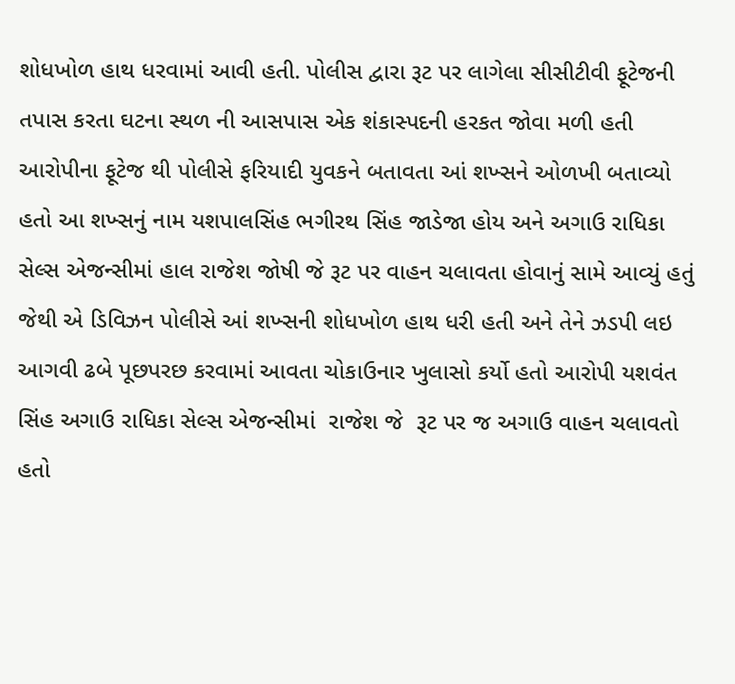શોધખોળ હાથ ધરવામાં આવી હતી. પોલીસ દ્વારા રૂટ પર લાગેલા સીસીટીવી ફૂટેજની તપાસ કરતા ઘટના સ્થળ ની આસપાસ એક શંકાસ્પદની હરકત જોવા મળી હતી  આરોપીના ફૂટેજ થી પોલીસે ફરિયાદી યુવકને બતાવતા આં શખ્સને ઓળખી બતાવ્યો હતો આ શખ્સનું નામ યશપાલસિંહ ભગીરથ સિંહ જાડેજા હોય અને અગાઉ રાધિકા સેલ્સ એજન્સીમાં હાલ રાજેશ જોષી જે રૂટ પર વાહન ચલાવતા હોવાનું સામે આવ્યું હતું જેથી એ ડિવિઝન પોલીસે આં શખ્સની શોધખોળ હાથ ધરી હતી અને તેને ઝડપી લઇ આગવી ઢબે પૂછપરછ કરવામાં આવતા ચોકાઉનાર ખુલાસો કર્યો હતો આરોપી યશવંત સિંહ અગાઉ રાધિકા સેલ્સ એજન્સીમાં  રાજેશ જે  રૂટ પર જ અગાઉ વાહન ચલાવતો હતો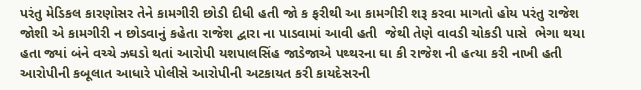પરંતુ મેડિકલ કારણોસર તેને કામગીરી છોડી દીધી હતી જો ક ફરીથી આ કામગીરી શરૂ કરવા માગતો હોય પરંતુ રાજેશ જોશી એ કામગીરી ન છોડવાનું કહેતા રાજેશ દ્વારા ના પાડવામાં આવી હતી  જેથી તેણે વાવડી ચોકડી પાસે  ભેગા થયા હતા જ્યાં બંને વચ્ચે ઝઘડો થતાં આરોપી યશપાલસિંહ જાડેજાએ પથ્થરના ઘા કી રાજેશ ની હત્યા કરી નાખી હતી આરોપીની કબૂલાત આધારે પોલીસે આરોપીની અટકાયત કરી કાયદેસરની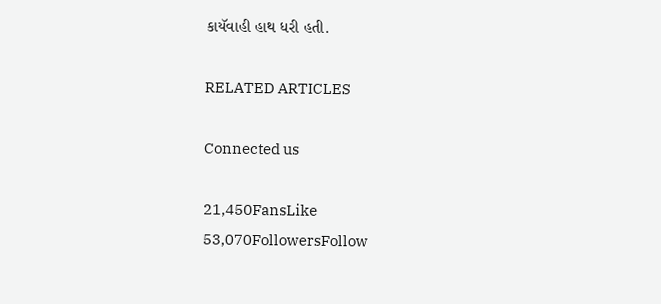કાયૅવાહી હાથ ધરી હતી.

RELATED ARTICLES

Connected us

21,450FansLike
53,070FollowersFollow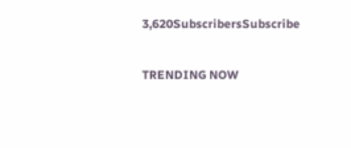3,620SubscribersSubscribe

TRENDING NOW